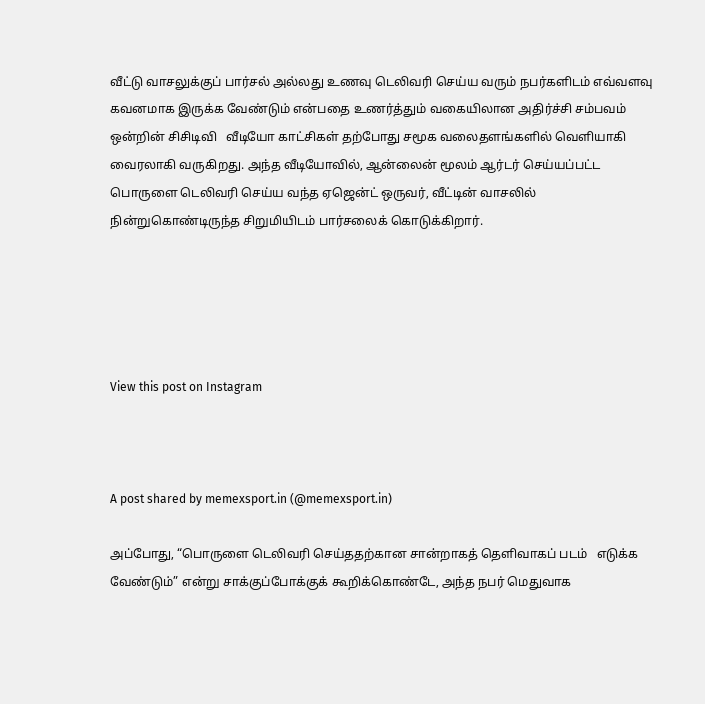வீட்டு வாசலுக்குப் பார்சல் அல்லது உணவு டெலிவரி செய்ய வரும் நபர்களிடம் எவ்வளவு கவனமாக இருக்க வேண்டும் என்பதை உணர்த்தும் வகையிலான அதிர்ச்சி சம்பவம் ஒன்றின் சிசிடிவி   வீடியோ காட்சிகள் தற்போது சமூக வலைதளங்களில் வெளியாகி வைரலாகி வருகிறது. அந்த வீடியோவில், ஆன்லைன் மூலம் ஆர்டர் செய்யப்பட்ட பொருளை டெலிவரி செய்ய வந்த ஏஜென்ட் ஒருவர், வீட்டின் வாசலில் நின்றுகொண்டிருந்த சிறுமியிடம் பார்சலைக் கொடுக்கிறார்.





View this post on Instagram



A post shared by memexsport.in (@memexsport.in)

அப்போது, “பொருளை டெலிவரி செய்ததற்கான சான்றாகத் தெளிவாகப் படம்   எடுக்க வேண்டும்” என்று சாக்குப்போக்குக் கூறிக்கொண்டே, அந்த நபர் மெதுவாக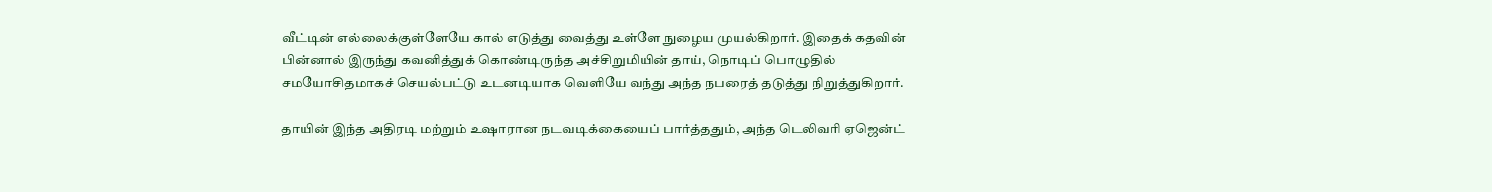வீட்டின் எல்லைக்குள்ளேயே கால் எடுத்து வைத்து உள்ளே நுழைய முயல்கிறார். இதைக் கதவின் பின்னால் இருந்து கவனித்துக் கொண்டிருந்த அச்சிறுமியின் தாய், நொடிப் பொழுதில் சமயோசிதமாகச் செயல்பட்டு உடனடியாக வெளியே வந்து அந்த நபரைத் தடுத்து நிறுத்துகிறார்.

தாயின் இந்த அதிரடி மற்றும் உஷாரான நடவடிக்கையைப் பார்த்ததும், அந்த டெலிவரி ஏஜென்ட்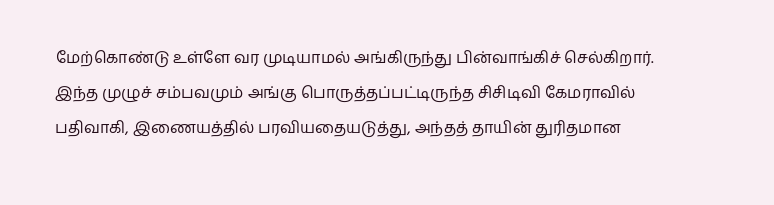மேற்கொண்டு உள்ளே வர முடியாமல் அங்கிருந்து பின்வாங்கிச் செல்கிறார்.
இந்த முழுச் சம்பவமும் அங்கு பொருத்தப்பட்டிருந்த சிசிடிவி கேமராவில் பதிவாகி, இணையத்தில் பரவியதையடுத்து, அந்தத் தாயின் துரிதமான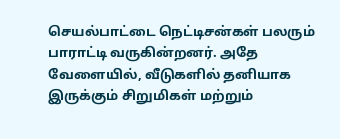செயல்பாட்டை நெட்டிசன்கள் பலரும் பாராட்டி வருகின்றனர். அதே வேளையில், வீடுகளில் தனியாக இருக்கும் சிறுமிகள் மற்றும்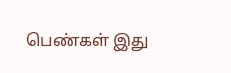பெண்கள் இது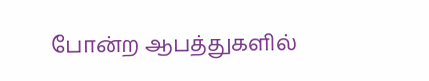போன்ற ஆபத்துகளில்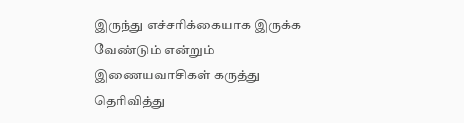இருந்து எச்சரிக்கையாக இருக்க வேண்டும் என்றும் இணையவாசிகள் கருத்து தெரிவித்து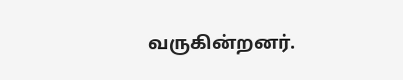வருகின்றனர்.